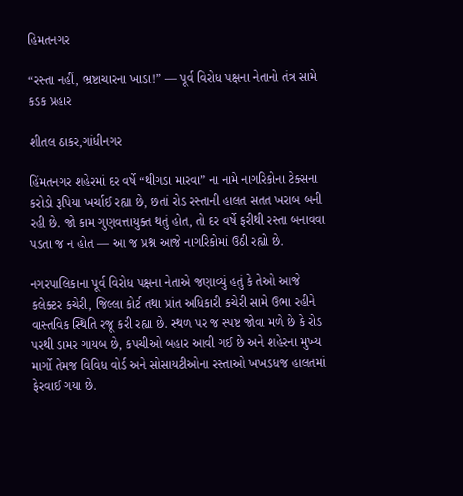હિમતનગર

“રસ્તા નહીં, ભ્રષ્ટાચારના ખાડા!” — પૂર્વ વિરોધ પક્ષના નેતાનો તંત્ર સામે કડક પ્રહાર

શીતલ ઠાકર,ગાંધીનગર

હિંમતનગર શહેરમાં દર વર્ષે “થીગડા મારવા” ના નામે નાગરિકોના ટેક્સના કરોડો રૂપિયા ખર્ચાઈ રહ્યા છે, છતાં રોડ રસ્તાની હાલત સતત ખરાબ બની રહી છે. જો કામ ગુણવત્તાયુક્ત થતું હોત, તો દર વર્ષે ફરીથી રસ્તા બનાવવા પડતા જ ન હોત — આ જ પ્રશ્ન આજે નાગરિકોમાં ઉઠી રહ્યો છે.

નગરપાલિકાના પૂર્વ વિરોધ પક્ષના નેતાએ જણાવ્યું હતું કે તેઓ આજે કલેક્ટર કચેરી, જિલ્લા કોર્ટ તથા પ્રાંત અધિકારી કચેરી સામે ઉભા રહીને વાસ્તવિક સ્થિતિ રજૂ કરી રહ્યા છે. સ્થળ પર જ સ્પષ્ટ જોવા મળે છે કે રોડ પરથી ડામર ગાયબ છે, કપચીઓ બહાર આવી ગઈ છે અને શહેરના મુખ્ય માર્ગો તેમજ વિવિધ વોર્ડ અને સોસાયટીઓના રસ્તાઓ ખખડધજ હાલતમાં ફેરવાઈ ગયા છે.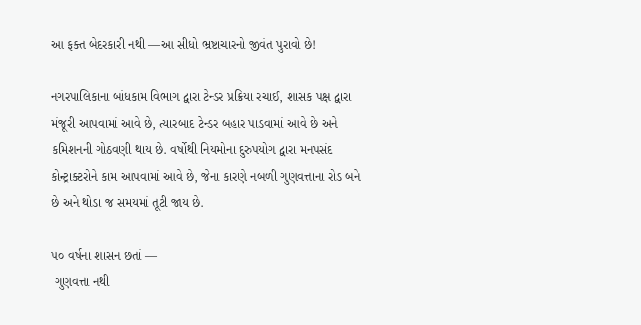આ ફક્ત બેદરકારી નથી —આ સીધો ભ્રષ્ટાચારનો જીવંત પુરાવો છે!

નગરપાલિકાના બાંધકામ વિભાગ દ્વારા ટેન્ડર પ્રક્રિયા રચાઈ, શાસક પક્ષ દ્વારા મંજૂરી આપવામાં આવે છે, ત્યારબાદ ટેન્ડર બહાર પાડવામાં આવે છે અને કમિશનની ગોઠવણી થાય છે. વર્ષોથી નિયમોના દુરુપયોગ દ્વારા મનપસંદ કોન્ટ્રાક્ટરોને કામ આપવામાં આવે છે, જેના કારણે નબળી ગુણવત્તાના રોડ બને છે અને થોડા જ સમયમાં તૂટી જાય છે.

૫૦ વર્ષના શાસન છતાં —
 ગુણવત્તા નથી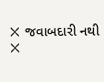❌ જવાબદારી નથી
❌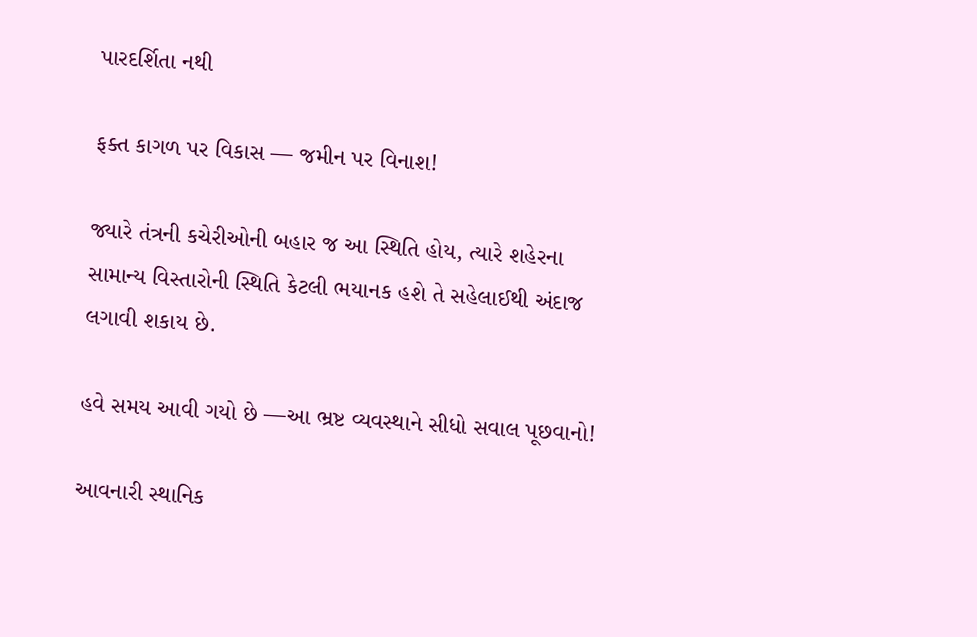પારદર્શિતા નથી

ફક્ત કાગળ પર વિકાસ — જમીન પર વિનાશ!

જ્યારે તંત્રની કચેરીઓની બહાર જ આ સ્થિતિ હોય, ત્યારે શહેરના સામાન્ય વિસ્તારોની સ્થિતિ કેટલી ભયાનક હશે તે સહેલાઈથી અંદાજ લગાવી શકાય છે.

હવે સમય આવી ગયો છે —આ ભ્રષ્ટ વ્યવસ્થાને સીધો સવાલ પૂછવાનો!

આવનારી સ્થાનિક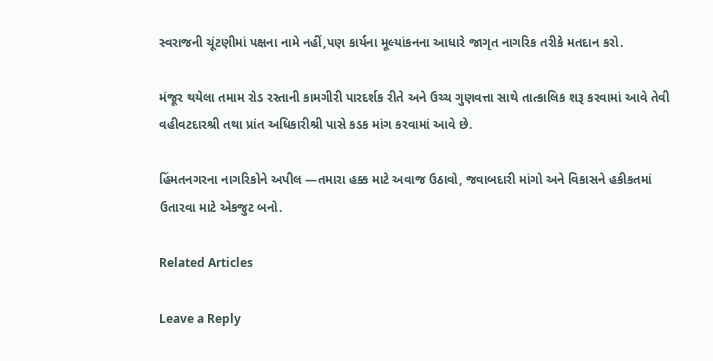સ્વરાજની ચૂંટણીમાં પક્ષના નામે નહીં,પણ કાર્યના મૂલ્યાંકનના આધારે જાગૃત નાગરિક તરીકે મતદાન કરો.

મંજૂર થયેલા તમામ રોડ રસ્તાની કામગીરી પારદર્શક રીતે અને ઉચ્ચ ગુણવત્તા સાથે તાત્કાલિક શરૂ કરવામાં આવે તેવી વહીવટદારશ્રી તથા પ્રાંત અધિકારીશ્રી પાસે કડક માંગ કરવામાં આવે છે.

હિંમતનગરના નાગરિકોને અપીલ —તમારા હક્ક માટે અવાજ ઉઠાવો, જવાબદારી માંગો અને વિકાસને હકીકતમાં ઉતારવા માટે એકજુટ બનો.

Related Articles

Leave a Reply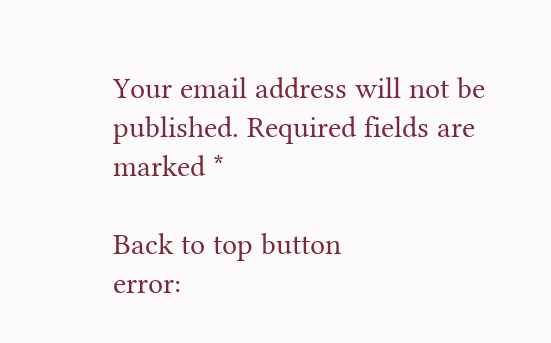Your email address will not be published. Required fields are marked *

Back to top button
error: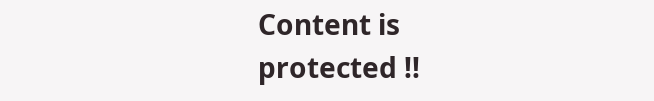Content is protected !!